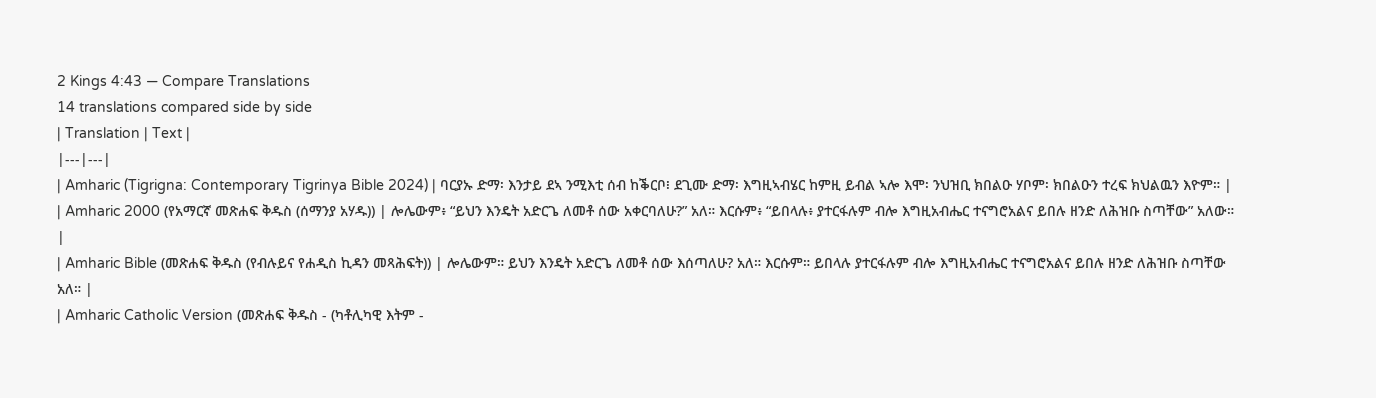2 Kings 4:43 — Compare Translations
14 translations compared side by side
| Translation | Text |
|---|---|
| Amharic (Tigrigna: Contemporary Tigrinya Bible 2024) | ባርያኡ ድማ፡ እንታይ ደኣ ንሚእቲ ሰብ ከቕርቦ፧ ደጊሙ ድማ፡ እግዚኣብሄር ከምዚ ይብል ኣሎ እሞ፡ ንህዝቢ ክበልዑ ሃቦም፡ ክበልዑን ተረፍ ክህልዉን እዮም። |
| Amharic 2000 (የአማርኛ መጽሐፍ ቅዱስ (ሰማንያ አሃዱ)) | ሎሌውም፥ “ይህን እንዴት አድርጌ ለመቶ ሰው አቀርባለሁ?” አለ። እርሱም፥ “ይበላሉ፥ ያተርፋሉም ብሎ እግዚአብሔር ተናግሮአልና ይበሉ ዘንድ ለሕዝቡ ስጣቸው” አለው። |
| Amharic Bible (መጽሐፍ ቅዱስ (የብሉይና የሐዲስ ኪዳን መጻሕፍት)) | ሎሌውም። ይህን እንዴት አድርጌ ለመቶ ሰው እሰጣለሁ? አለ። እርሱም። ይበላሉ ያተርፋሉም ብሎ እግዚአብሔር ተናግሮአልና ይበሉ ዘንድ ለሕዝቡ ስጣቸው አለ። |
| Amharic Catholic Version (መጽሐፍ ቅዱስ - (ካቶሊካዊ እትም -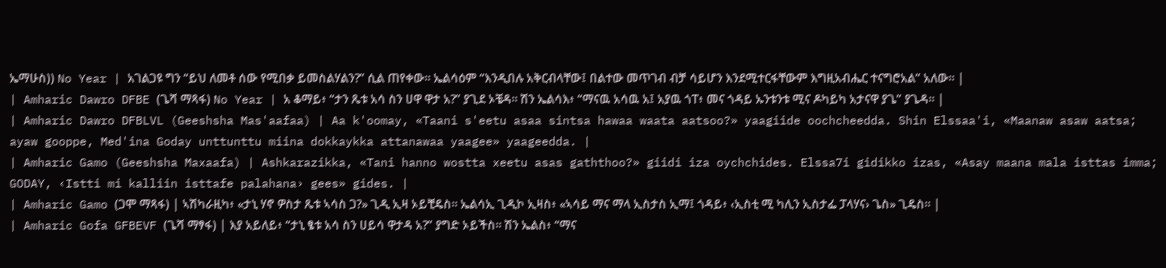ኤማሁስ)) No Year | አገልጋዩ ግን “ይህ ለመቶ ሰው የሚበቃ ይመስልሃልን?” ሲል ጠየቀው። ኤልሳዕም “እንዲበሉ አቅርብላቸው፤ በልተው መጥገብ ብቻ ሳይሆን እንደሚተርፋቸውም እግዚአብሔር ተናግሮአል” አለው። |
| Amharic Dawro DFBE (ጌሻ ማጻፋ) No Year | አ ቆማይ፥ “ታን ጼቱ አሳ ስን ሀዋ ዋታ አ?” ያጊደ ኦቼዳ። ሽን ኤልሳእ፥ “ማናዉ አሳዉ አ፤ አያዉ ጎፐ፥ መና ጎዳይ ኡንቱንቱ ሚና ዶካይካ አታናዋ ያጌ” ያጌዳ። |
| Amharic Dawro DFBLVL (Geeshsha Mas'aafaa) | Aa k'oomay, «Taani s'eetu asaa sintsa hawaa waata aatsoo?» yaagiide oochcheedda. Shin Elssaa'i, «Maanaw asaw aatsa; ayaw gooppe, Med'ina Goday unttunttu miina dokkaykka attanawaa yaagee» yaageedda. |
| Amharic Gamo (Geeshsha Maxaafa) | Ashkarazikka, «Tani hanno wostta xeetu asas gaththoo?» giidi iza oychchides. Elssa7i gidikko izas, «Asay maana mala isttas imma; GODAY, ‹Istti mi kalliin isttafe palahana› gees» gides. |
| Amharic Gamo (ጋሞ ማጻፋ) | ኣሽካራዚካ፥ «ታኒ ሃኖ ዎስታ ጼቱ ኣሳስ ጋ?» ጊዲ ኢዛ ኦይቺዴስ። ኤልሳኢ ጊዲኮ ኢዛስ፥ «ኣሳይ ማና ማላ ኢስታስ ኢማ፤ ጎዳይ፥ ‹ኢስቲ ሚ ካሊን ኢስታፌ ፓላሃና› ጌስ» ጊዴስ። |
| Amharic Gofa GFBEVF (ጌሻ ማፃፋ) | እያ አይለይ፥ “ታኒ ፄቱ አሳ ስን ሀይሳ ዋታዳ አ?” ያግድ ኦይችስ። ሽን ኤልስ፥ “ማና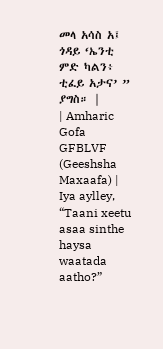መላ አሳስ አ፤ ጎዳይ ‘ኤንቲ ምድ ካልን፥ ቲፈይ አታና’ ” ያግስ። |
| Amharic Gofa GFBLVF (Geeshsha Maxaafa) | Iya aylley, “Taani xeetu asaa sinthe haysa waatada aatho?”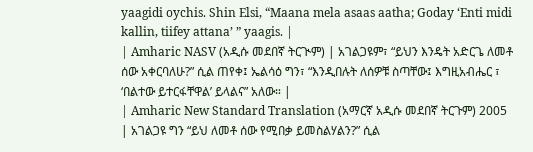yaagidi oychis. Shin Elsi, “Maana mela asaas aatha; Goday ‘Enti midi kallin, tiifey attana’ ” yaagis. |
| Amharic NASV (አዲሱ መደበኛ ትርጒም) | አገልጋዩም፣ “ይህን እንዴት አድርጌ ለመቶ ሰው አቀርባለሁ?” ሲል ጠየቀ፤ ኤልሳዕ ግን፣ “እንዲበሉት ለሰዎቹ ስጣቸው፤ እግዚአብሔር ፣ ‘በልተው ይተርፋቸዋል’ ይላልና” አለው። |
| Amharic New Standard Translation (አማርኛ አዲሱ መደበኛ ትርጉም) 2005 | አገልጋዩ ግን “ይህ ለመቶ ሰው የሚበቃ ይመስልሃልን?” ሲል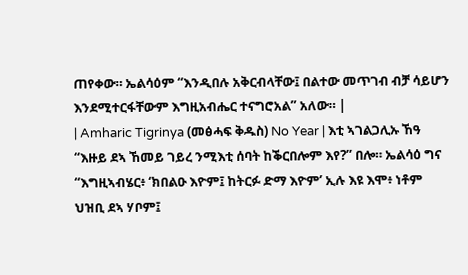ጠየቀው። ኤልሳዕም “እንዲበሉ አቅርብላቸው፤ በልተው መጥገብ ብቻ ሳይሆን እንደሚተርፋቸውም እግዚአብሔር ተናግሮአል” አለው። |
| Amharic Tigrinya (መፅሓፍ ቅዱስ) No Year | እቲ ኣገልጋሊኡ ኸዓ “እዙይ ደኣ ኸመይ ገይረ ንሚእቲ ሰባት ከቕርበሎም እየ?” በሎ። ኤልሳዕ ግና “እግዚኣብሄር፥ ‘ክበልዑ እዮም፤ ከትርፉ ድማ እዮም’ ኢሉ እዩ እሞ፥ ነቶም ህዝቢ ደኣ ሃቦም፤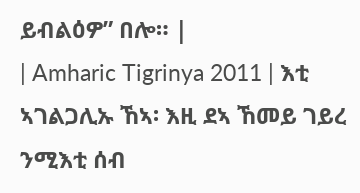ይብልዕዎ” በሎ። |
| Amharic Tigrinya 2011 | እቲ ኣገልጋሊኡ ኸኣ፡ እዚ ደኣ ኸመይ ገይረ ንሚእቲ ሰብ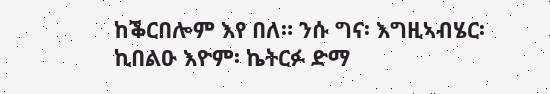ከቕርበሎም እየ በለ። ንሱ ግና፡ እግዚኣብሄር፡ ኪበልዑ እዮም፡ ኬትርፉ ድማ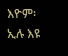እዮም፡ ኢሉ እዩ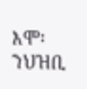እሞ፡ ንህዝቢ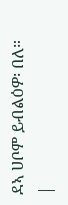ደኣ ሀቦም ይብልዕዎ፡ በለ። |